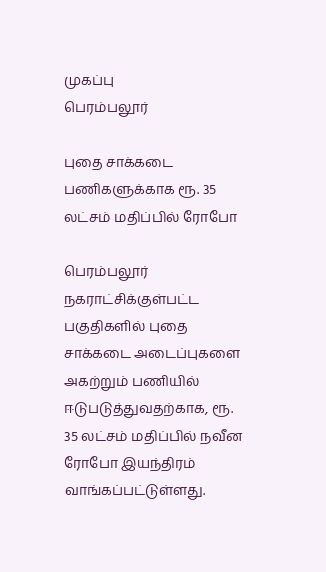முகப்பு
பெரம்பலூர்

புதை சாக்கடை பணிகளுக்காக ரூ. 35 லட்சம் மதிப்பில் ரோபோ

பெரம்பலூர் நகராட்சிக்குள்பட்ட பகுதிகளில் புதை சாக்கடை அடைப்புகளை அகற்றும் பணியில் ஈடுபடுத்துவதற்காக, ரூ. 35 லட்சம் மதிப்பில் நவீன ரோபோ இயந்திரம் வாங்கப்பட்டுள்ளது.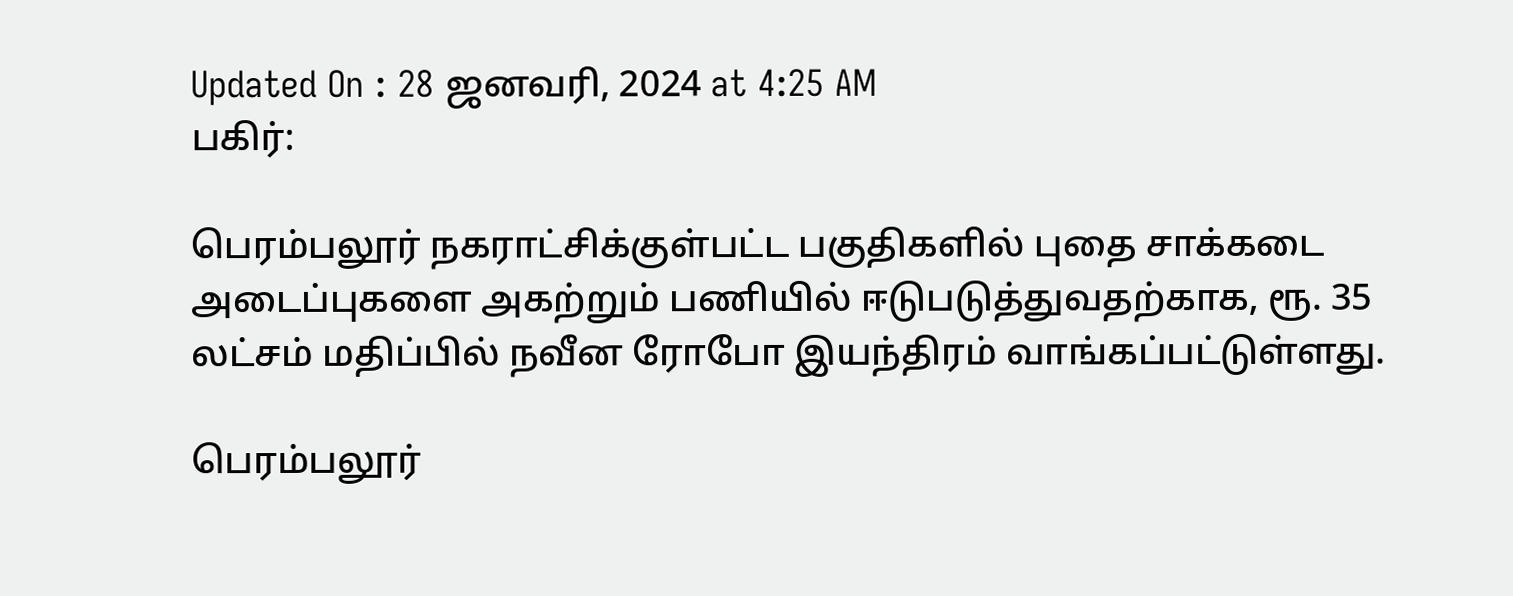Updated On : 28 ஜனவரி, 2024 at 4:25 AM
பகிர்:

பெரம்பலூர் நகராட்சிக்குள்பட்ட பகுதிகளில் புதை சாக்கடை அடைப்புகளை அகற்றும் பணியில் ஈடுபடுத்துவதற்காக, ரூ. 35 லட்சம் மதிப்பில் நவீன ரோபோ இயந்திரம் வாங்கப்பட்டுள்ளது.

பெரம்பலூர்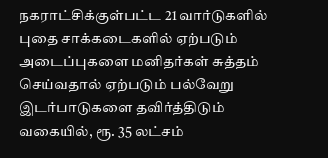நகராட்சிக்குள்பட்ட 21 வார்டுகளில் புதை சாக்கடைகளில் ஏற்படும் அடைப்புகளை மனிதர்கள் சுத்தம் செய்வதால் ஏற்படும் பல்வேறு இடர்பாடுகளை தவிர்த்திடும் வகையில், ரூ. 35 லட்சம்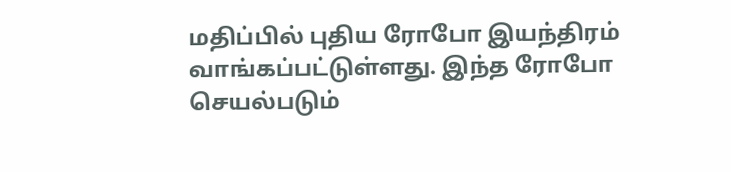மதிப்பில் புதிய ரோபோ இயந்திரம் வாங்கப்பட்டுள்ளது. இந்த ரோபோ செயல்படும்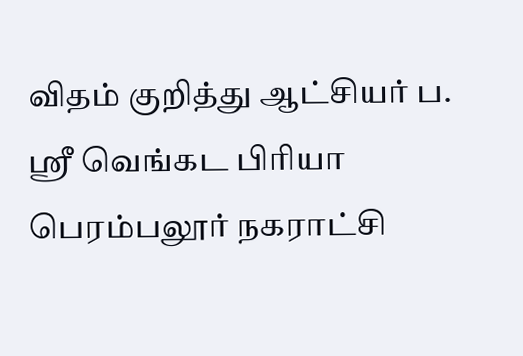விதம் குறித்து ஆட்சியர் ப. ஸ்ரீ வெங்கட பிரியா பெரம்பலூர் நகராட்சி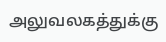அலுவலகத்துக்கு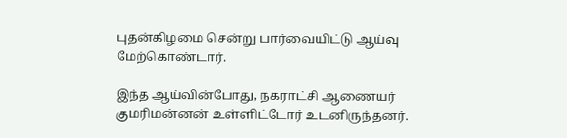புதன்கிழமை சென்று பார்வையிட்டு ஆய்வு மேற்கொண்டார்.

இந்த ஆய்வின்போது, நகராட்சி ஆணையர் குமரிமன்னன் உள்ளிட்டோர் உடனிருந்தனர்.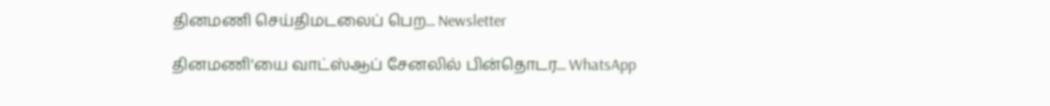தினமணி செய்திமடலைப் பெற... Newsletter

தினமணி'யை வாட்ஸ்ஆப் சேனலில் பின்தொடர... WhatsApp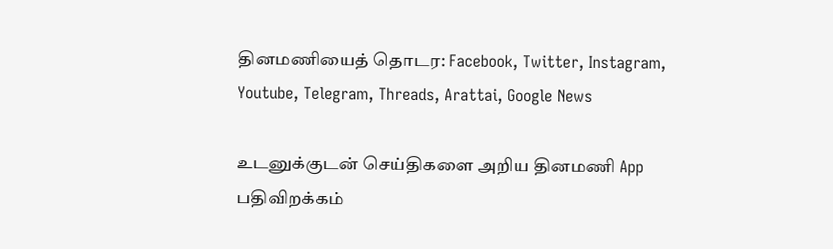தினமணியைத் தொடர: Facebook, Twitter, Instagram, Youtube, Telegram, Threads, Arattai, Google News

உடனுக்குடன் செய்திகளை அறிய தினமணி App பதிவிறக்கம்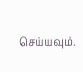செய்யவும்.